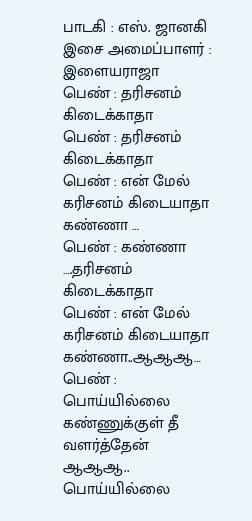பாடகி : எஸ். ஜானகி
இசை அமைப்பாளர் : இளையராஜா
பெண் : தரிசனம் கிடைக்காதா
பெண் : தரிசனம் கிடைக்காதா
பெண் : என் மேல் கரிசனம் கிடையாதா கண்ணா …
பெண் : கண்ணா ….தரிசனம் கிடைக்காதா
பெண் : என் மேல் கரிசனம் கிடையாதா கண்ணா..ஆஆஆ…
பெண் : பொய்யில்லை கண்ணுக்குள் தீ வளர்த்தேன் ஆஆஆ..
பொய்யில்லை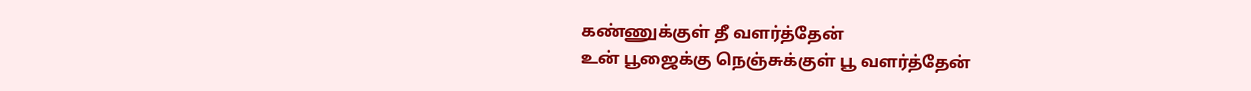கண்ணுக்குள் தீ வளர்த்தேன்
உன் பூஜைக்கு நெஞ்சுக்குள் பூ வளர்த்தேன்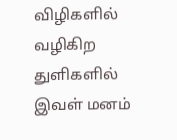விழிகளில் வழிகிற துளிகளில்
இவள் மனம்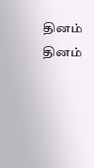தினம் தினம்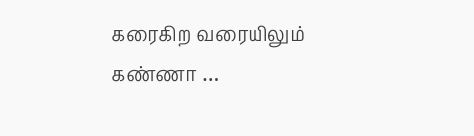கரைகிற வரையிலும்
கண்ணா …